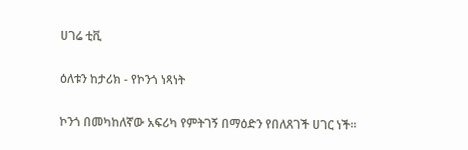ሀገሬ ቲቪ

ዕለቱን ከታሪክ - የኮንጎ ነጻነት

ኮንጎ በመካከለኛው አፍሪካ የምትገኝ በማዕድን የበለጸገች ሀገር ነች።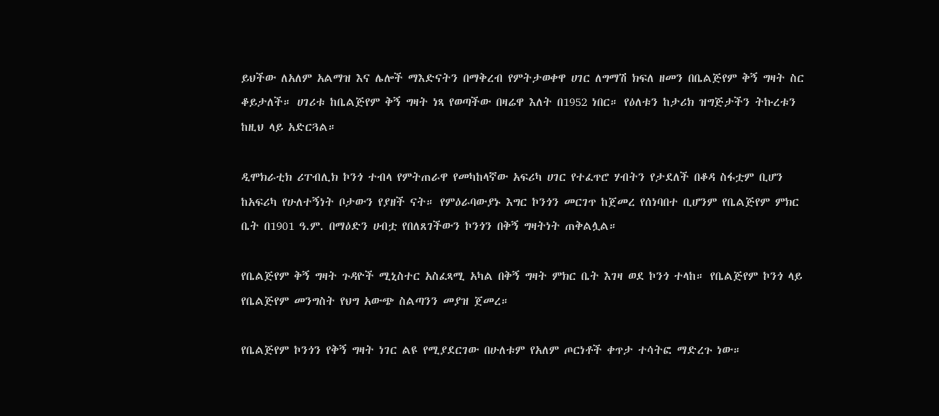ይህችው ለአለም አልማዝ እና ሌሎች ማእድናትን በማቅረብ የምትታወቀዋ ሀገር ለግማሽ ክፍለ ዘመን በቤልጅየም ቅኝ ግዛት ስር ቆይታለች። ሀገሪቱ ከቤልጅየም ቅኝ ግዛት ነጻ የወጣችው በዛሬዋ እለት በ1952 ነበር። የዕለቱን ከታሪክ ዝግጅታችን ትኩረቱን ከዚህ ላይ አድርጓል።

ዲሞክራቲክ ሪፐብሊክ ኮንጎ ተብላ የምትጠራዋ የመካከላኛው አፍሪካ ሀገር የተፈጥሮ ሃብትን የታደለች በቆዳ ስፋቷም ቢሆን ከአፍሪካ የሁለተኝነት ቦታውን የያዘች ናት። የምዕራባውያኑ እግር ኮንጎን መርገጥ ከጀመረ የሰነባበተ ቢሆንም የቤልጅየም ምክር ቤት በ1901 ዓ.ም. በማዕድን ሀብቷ የበለጸገችውን ኮንጎን በቅኝ ግዛትነት ጠቅልሏል።

የቤልጅየም ቅኝ ግዛት ጉዳዮች ሚኒስተር አስፈጻሚ አካል በቅኝ ግዛት ምክር ቤት እገዛ ወደ ኮንጎ ተላከ። የቤልጅየም ኮንጎ ላይ የቤልጅየም መንግስት የህግ አውጭ ስልጣንን መያዝ ጀመረ።

የቤልጅየም ኮንጎን የቅኝ ግዛት ነገር ልዩ የሚያደርገው በሁለቱም የአለም ጦርነቶች ቀጥታ ተሳትፎ ማድረጉ ነው።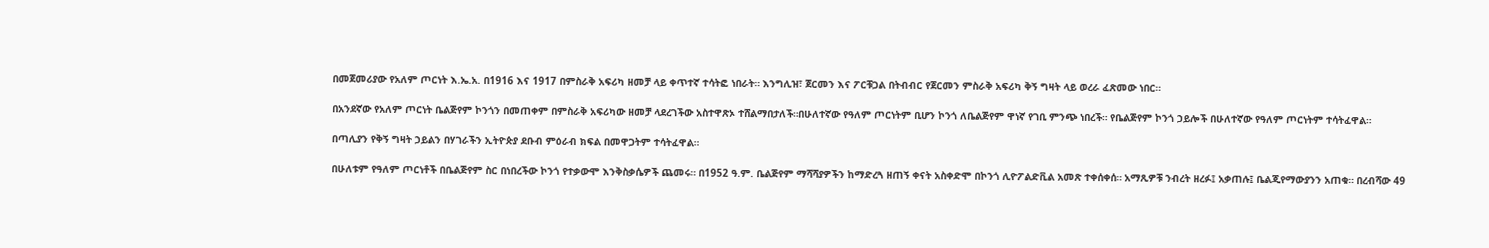በመጀመሪያው የአለም ጦርነት እ.ኤ.አ. በ1916 እና 1917 በምስራቅ አፍሪካ ዘመቻ ላይ ቀጥተኛ ተሳትፎ ነበራት። እንግሊዝ፣ ጀርመን እና ፖርቹጋል በትብብር የጀርመን ምስራቅ አፍሪካ ቅኝ ግዛት ላይ ወረራ ፈጽመው ነበር።

በአንደኛው የአለም ጦርነት ቤልጅየም ኮንጎን በመጠቀም በምስራቅ አፍሪካው ዘመቻ ላደረገችው አስተዋጽኦ ተሸልማበታለች።በሁለተኛው የዓለም ጦርነትም ቢሆን ኮንጎ ለቤልጅየም ዋነኛ የገቢ ምንጭ ነበረች። የቤልጅየም ኮንጎ ኃይሎች በሁለተኛው የዓለም ጦርነትም ተሳትፈዋል።

በጣሊያን የቅኝ ግዛት ኃይልን በሃገራችን ኢትዮጵያ ደቡብ ምዕራብ ክፍል በመዋጋትም ተሳትፈዋል።

በሁለቱም የዓለም ጦርነቶች በቤልጅየም ስር በነበረችው ኮንጎ የተቃውሞ እንቅስቃሴዎች ጨመሩ። በ1952 ዓ.ም. ቤልጅየም ማሻሻያዎችን ከማድረጓ ዘጠኝ ቀናት አስቀድሞ በኮንጎ ሊዮፖልድቪል አመጽ ተቀሰቀሰ። አማጺዎቹ ንብረት ዘረፉ፤ አቃጠሉ፤ ቤልጂየማውያንን አጠቁ። በረብሻው 49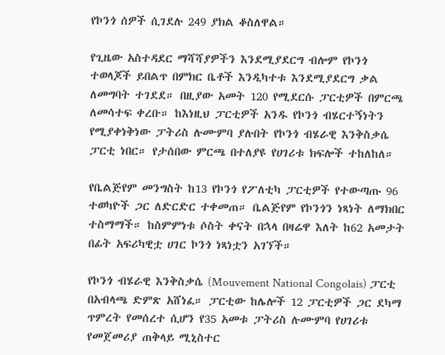የኮንጎ ሰዎች ሲገደሉ 249 ያክል ቆስለዋል።

የጊዜው አስተዳደር ማሻሻያዎችን እንደሚያደርግ ብሎም የኮንጎ ተወላጆች ይበልጥ በምክር ቤቶች እንዲካተቱ እንደሚያደርግ ቃል ለመግባት ተገደደ። በዚያው አመት 120 የሚደርሱ ፓርቲዎች በምርጫ ለመሳተፍ ቀረቡ። ከእነዚህ ፓርቲዎች አንዱ የኮንጎ ብሄርተኝነትን የሚያቀነቅነው ፓትሪስ ሉሙምባ ያሉበት የኮንጎ ብሄራዊ እንቅስቃሴ ፓርቲ ነበር። የታሰበው ምርጫ በተለያዩ የሀገሪቱ ክፍሎች ተከለከለ።

የቤልጅየም መንግስት ከ13 የኮንጎ የፖለቲካ ፓርቲዎች የተውጣጡ 96 ተወካዮች ጋር ለድርድር ተቀመጠ። ቤልጅየም የኮንጎን ነጻነት ለማክበር ተስማማች። ከስምምነቱ ሶስት ቀናት በኋላ በዛሬዋ እለት ከ62 አመታት በፊት አፍሪካዊቷ ሀገር ኮንጎ ነጻነቷን አገኘች።

የኮንጎ ብሄራዊ እንቅስቃሴ (Mouvement National Congolais) ፓርቲ በአብላጫ ድምጽ አሸነፈ። ፓርቲው ከሌሎች 12 ፓርቲዎች ጋር ደካማ ጥምረት የመሰረተ ሲሆን የ35 አመቱ ፓትሪስ ሉሙምባ የሀገሪቱ የመጀመሪያ ጠቅላይ ሚኒስተር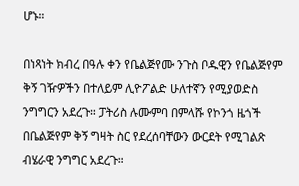ሆኑ።

በነጻነት ክብረ በዓሉ ቀን የቤልጅየሙ ንጉስ ቦዱዊን የቤልጅየም ቅኝ ገዥዎችን በተለይም ሊዮፖልድ ሁለተኛን የሚያወድስ ንግግርን አደረጉ። ፓትሪስ ሉሙምባ በምላሹ የኮንጎ ዜጎች በቤልጅየም ቅኝ ግዛት ስር የደረሰባቸውን ውርደት የሚገልጽ ብሄራዊ ንግግር አደረጉ።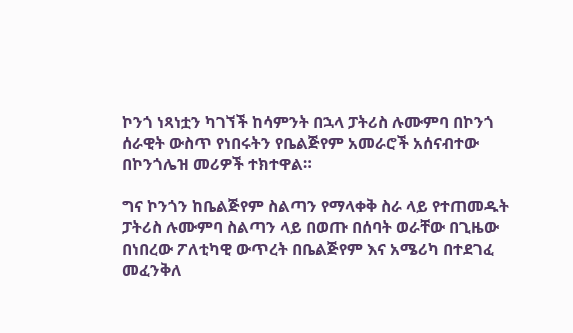ኮንጎ ነጻነቷን ካገኘች ከሳምንት በኋላ ፓትሪስ ሉሙምባ በኮንጎ ሰራዊት ውስጥ የነበሩትን የቤልጅየም አመራሮች አሰናብተው በኮንጎሌዝ መሪዎች ተክተዋል።

ግና ኮንጎን ከቤልጅየም ስልጣን የማላቀቅ ስራ ላይ የተጠመዱት ፓትሪስ ሉሙምባ ስልጣን ላይ በወጡ በሰባት ወራቸው በጊዜው በነበረው ፖለቲካዊ ውጥረት በቤልጅየም እና አሜሪካ በተደገፈ መፈንቅለ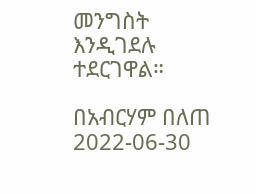መንግስት እንዲገደሉ ተደርገዋል።

በአብርሃም በለጠ
2022-06-30